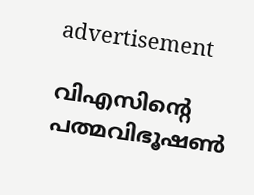advertisement

വിഎസിന്റെ പത്മവിഭൂഷൺ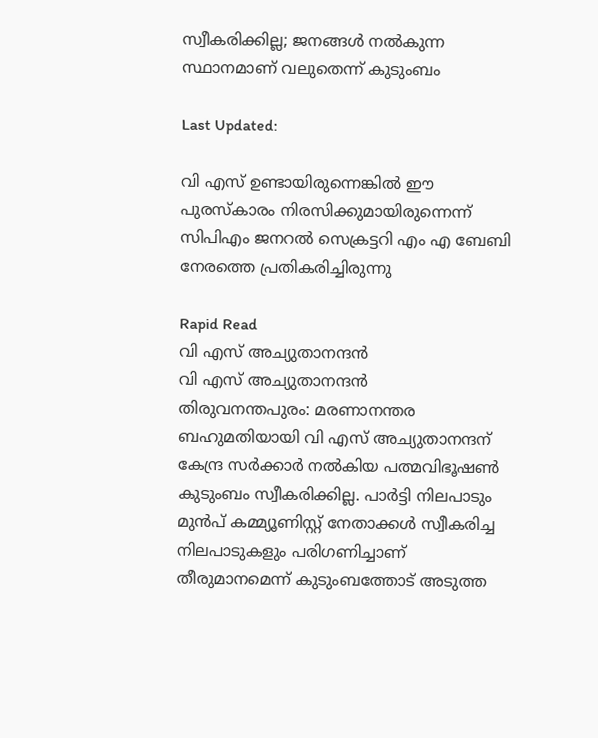സ്വീകരിക്കില്ല; ജനങ്ങൾ നൽകുന്ന സ്ഥാനമാണ് വലുതെന്ന് കുടുംബം

Last Updated:

വി എസ് ഉണ്ടായിരുന്നെങ്കിൽ ഈ പുരസ്‌കാരം നിരസിക്കുമായിരുന്നെന്ന് സിപി‌എം ജനറൽ സെക്രട്ടറി എം എ ബേബി നേരത്തെ പ്രതികരിച്ചിരുന്നു

Rapid Read
വി എസ് അച്യുതാനന്ദൻ
വി എസ് അച്യുതാനന്ദൻ
തിരുവനന്തപുരം: മരണാനന്തര ബഹുമതിയായി വി എസ് അച്യുതാനന്ദന് കേന്ദ്ര സർക്കാർ നൽകിയ പത്മവിഭൂഷൺ കുടുംബം സ്വീകരിക്കില്ല. പാർട്ടി നിലപാടും മുൻപ് കമ്മ്യൂണിസ്റ്റ് നേതാക്കൾ സ്വീകരിച്ച നിലപാടുകളും പരിഗണിച്ചാണ് തീരുമാനമെന്ന് കുടുംബത്തോട് അടുത്ത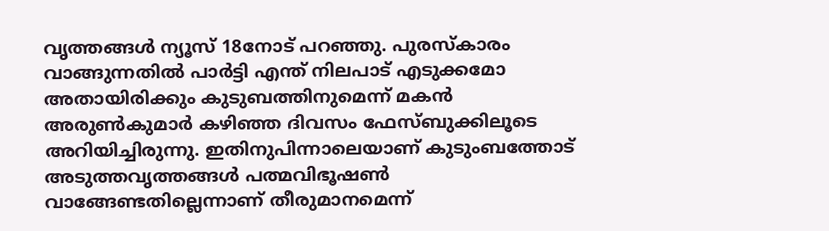വൃത്തങ്ങൾ ന്യൂസ് 18നോട് പറഞ്ഞു. പുരസ്കാരം വാങ്ങുന്നതിൽ പാർട്ടി എന്ത് നിലപാട് എടുക്കമോ അതായിരിക്കും കുടുബത്തിനുമെന്ന് മകൻ അരുൺ‌കുമാർ കഴിഞ്ഞ ദിവസം ഫേസ്ബുക്കിലൂടെ അറിയിച്ചിരുന്നു. ഇതിനുപിന്നാലെയാണ് കുടുംബത്തോട് അടുത്തവൃത്തങ്ങള്‍ പത്മവിഭൂഷൺ വാങ്ങേണ്ടതില്ലെന്നാണ് തീരുമാനമെന്ന്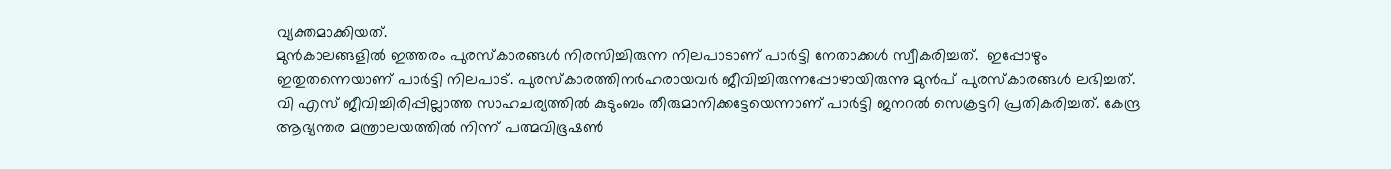വ്യക്തമാക്കിയത്.
മുൻകാലങ്ങളിൽ ഇത്തരം പുരസ്കാരങ്ങൾ നിരസിച്ചിരുന്ന നിലപാടാണ് പാർട്ടി നേതാക്കൾ‌ സ്വീകരിച്ചത്.  ഇപ്പോഴും ഇതുതന്നെയാണ് പാർട്ടി നിലപാട്. പുരസ്കാരത്തിനർഹരായവർ ജീവിച്ചിരുന്നപ്പോഴായിരുന്നു മുൻപ് പുരസ്കാരങ്ങൾ ലഭിച്ചത്. വി എസ് ജീവിച്ചിരിപ്പില്ലാത്ത സാഹചര്യത്തിൽ കുടുംബം തീരുമാനിക്കട്ടേയെന്നാണ് പാർട്ടി ജനറൽ സെക്രട്ടറി പ്രതികരിച്ചത്. കേന്ദ്ര ആഭ്യന്തര മന്ത്രാലയത്തിൽ നിന്ന് പത്മവിഭൂഷൺ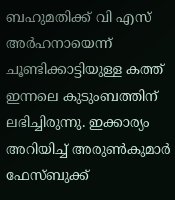ബഹുമതിക്ക് വി എസ് അർഹനായെന്ന് ചൂണ്ടിക്കാട്ടിയുള്ള കത്ത് ഇന്നലെ കുടുംബത്തിന് ലഭിച്ചിരുന്നു. ഇക്കാര്യം അറിയിച്ച് അരുൺകുമാർ ഫേസ്ബുക്ക്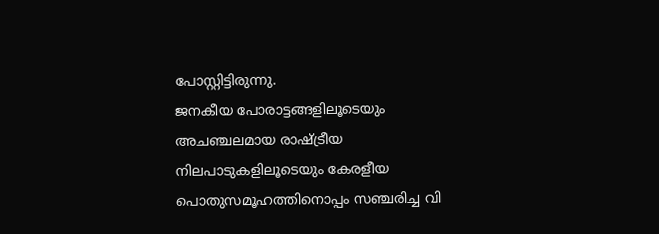പോസ്റ്റിട്ടിരുന്നു.
ജനകീയ പോരാട്ടങ്ങളിലൂടെയും അചഞ്ചലമായ രാഷ്ട്രീയ നിലപാടുകളിലൂടെയും കേരളീയ പൊതുസമൂഹത്തിനൊപ്പം സഞ്ചരിച്ച വി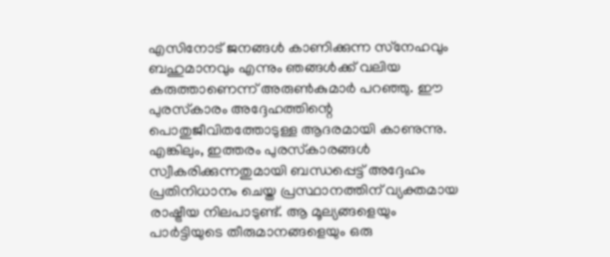എസിനോട് ജനങ്ങൾ കാണിക്കുന്ന സ്‌നേഹവും ബഹുമാനവും എന്നും ഞങ്ങൾക്ക് വലിയ കരുത്താണെന്ന് അരുൺകുമാർ പറഞ്ഞു. ഈ പുരസ്‌കാരം അദ്ദേഹത്തിന്റെ പൊതുജീവിതത്തോടുള്ള ആദരമായി കാണുന്നു. എങ്കിലും, ഇത്തരം പുരസ്‌കാരങ്ങൾ സ്വീകരിക്കുന്നതുമായി ബന്ധപ്പെട്ട് അദ്ദേഹം പ്രതിനിധാനം ചെയ്ത പ്രസ്ഥാനത്തിന് വ്യക്തമായ രാഷ്ട്രീയ നിലപാടുണ്ട്. ആ മൂല്യങ്ങളെയും പാർട്ടിയുടെ തീരുമാനങ്ങളെയും ഒരു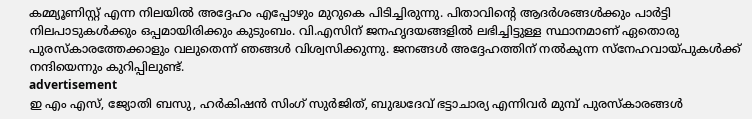കമ്മ്യൂണിസ്റ്റ് എന്ന നിലയിൽ അദ്ദേഹം എപ്പോഴും മുറുകെ പിടിച്ചിരുന്നു. പിതാവിന്റെ ആദർശങ്ങൾക്കും പാർട്ടി നിലപാടുകൾക്കും ഒപ്പമായിരിക്കും കുടുംബം. വി.എസിന് ജനഹൃദയങ്ങളിൽ ലഭിച്ചിട്ടുള്ള സ്ഥാനമാണ് ഏതൊരു പുരസ്‌കാരത്തേക്കാളും വലുതെന്ന് ഞങ്ങൾ വിശ്വസിക്കുന്നു. ജനങ്ങൾ അദ്ദേഹത്തിന് നൽകുന്ന സ്‌നേഹവായ്‌പുകൾക്ക് നന്ദിയെന്നും കുറിപ്പിലുണ്ട്.
advertisement
ഇ എം‌ എസ്, ജ്യോതി ബസു, ഹർകിഷൻ സിംഗ് സുർജിത്, ബുദ്ധദേവ് ഭട്ടാചാര്യ എന്നിവർ മുമ്പ് പുരസ്കാരങ്ങൾ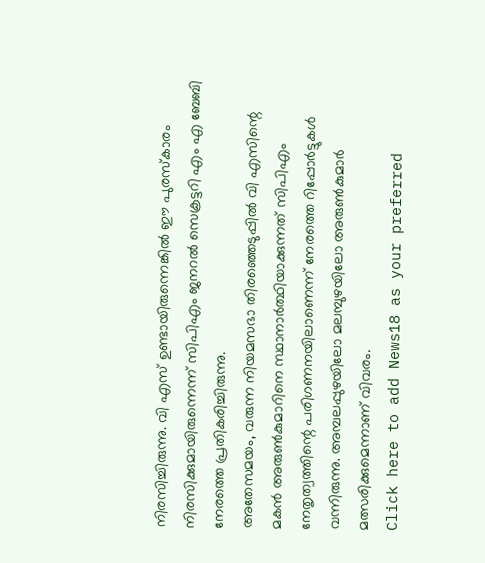നിരസിച്ചിരുന്നു. വി എസ് ഉണ്ടായിരുന്നെങ്കിൽ ഈ പുരസ്‌കാരം നിരസിക്കുമായിരുന്നെന്ന് സിപി‌എം ജനറൽ സെക്രട്ടറി എം എ ബേബി നേരത്തെ പ്രതികരിച്ചിരുന്നു.
അതേസമയം, വരുന്ന നിയമസഭാ തിരഞ്ഞെടുപ്പിൽ വി എസിന്റെ മകൻ അരുൺകുമാറിനെ സ്ഥാനാർത്ഥിയാക്കുന്നത് സിപിഎം നേതൃത്വത്തിന്റെ പരിഗണനയിലാണെന്ന് നേരത്തെ റിപ്പോർട്ടുകൾ വന്നിരുന്നു. അമ്പലപ്പുഴയിലോ മലമ്പുഴയിലോ അരുണ്‍കുമാർ മത്സരിക്കുമെന്നാണ് വിവരം.
Click here to add News18 as your preferred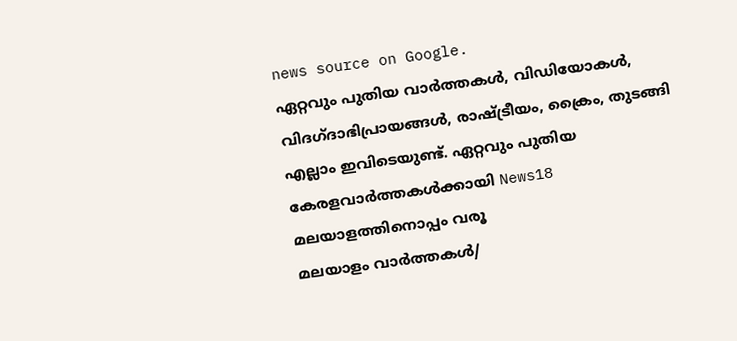news source on Google.
ഏറ്റവും പുതിയ വാർത്തകൾ, വിഡിയോകൾ, വിദഗ്ദാഭിപ്രായങ്ങൾ, രാഷ്ട്രീയം, ക്രൈം, തുടങ്ങി എല്ലാം ഇവിടെയുണ്ട്. ഏറ്റവും പുതിയ കേരളവാർത്തകൾക്കായി News18 മലയാളത്തിനൊപ്പം വരൂ
മലയാളം വാർത്തകൾ/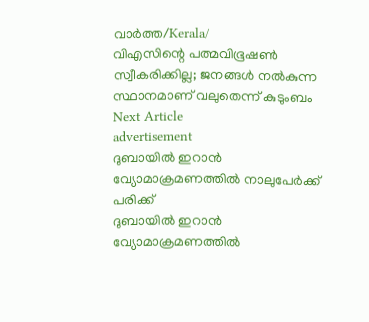വാർത്ത/Kerala/
വിഎസിന്റെ പത്മവിഭൂഷൺ സ്വീകരിക്കില്ല; ജനങ്ങൾ നൽകുന്ന സ്ഥാനമാണ് വലുതെന്ന് കുടുംബം
Next Article
advertisement
ദുബായിൽ ഇറാൻ വ്യോമാക്രമണത്തിൽ നാലുപേർക്ക് പരിക്ക്
ദുബായിൽ ഇറാൻ വ്യോമാക്രമണത്തിൽ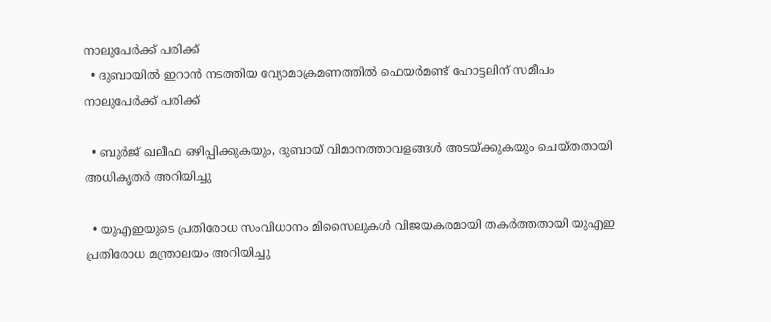നാലുപേർക്ക് പരിക്ക്
  • ദുബായിൽ ഇറാൻ നടത്തിയ വ്യോമാക്രമണത്തിൽ ഫെയർമണ്ട് ഹോട്ടലിന് സമീപം നാലുപേർക്ക് പരിക്ക്

  • ബുർജ് ഖലീഫ ഒഴിപ്പിക്കുകയും, ദുബായ് വിമാനത്താവളങ്ങൾ അടയ്ക്കുകയും ചെയ്തതായി അധികൃതർ അറിയിച്ചു

  • യുഎഇയുടെ പ്രതിരോധ സംവിധാനം മിസൈലുകൾ വിജയകരമായി തകർത്തതായി യുഎഇ പ്രതിരോധ മന്ത്രാലയം അറിയിച്ചു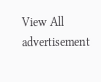View All
advertisement